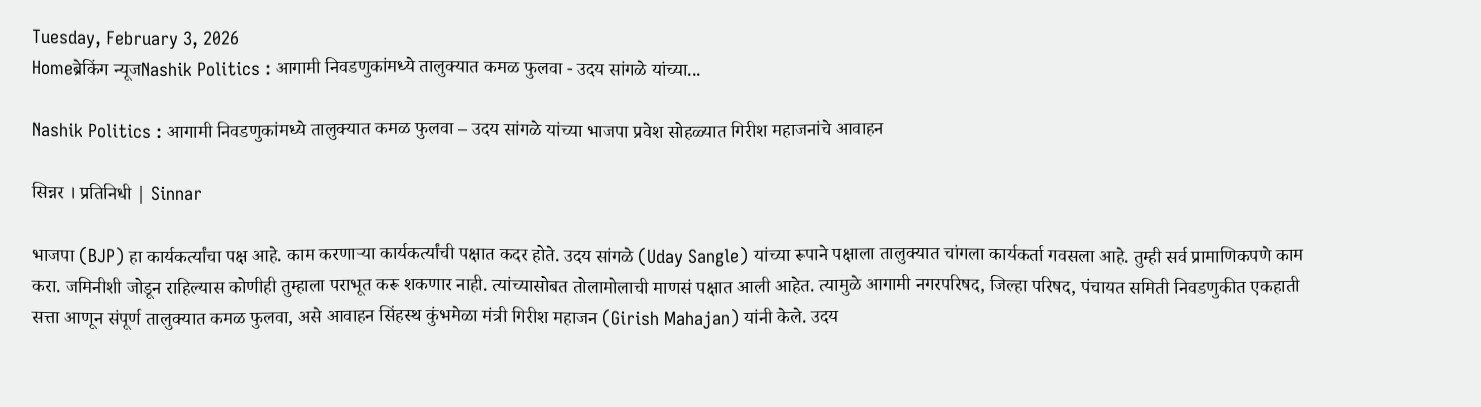Tuesday, February 3, 2026
Homeब्रेकिंग न्यूजNashik Politics : आगामी निवडणुकांमध्ये तालुक्यात कमळ फुलवा - उदय सांगळे यांच्या...

Nashik Politics : आगामी निवडणुकांमध्ये तालुक्यात कमळ फुलवा – उदय सांगळे यांच्या भाजपा प्रवेश सोहळ्यात गिरीश महाजनांचे आवाहन

सिन्नर । प्रतिनिधी | Sinnar

भाजपा (BJP) हा कार्यकर्त्यांचा पक्ष आहे. काम करणाऱ्या कार्यकर्त्यांची पक्षात कदर होते. उदय सांगळे (Uday Sangle) यांच्या रूपाने पक्षाला तालुक्यात चांगला कार्यकर्ता गवसला आहे. तुम्ही सर्व प्रामाणिकपणे काम करा. जमिनीशी जोडून राहिल्यास कोणीही तुम्हाला पराभूत करू शकणार नाही. त्यांच्यासोबत तोलामोलाची माणसं पक्षात आली आहेत. त्यामुळे आगामी नगरपरिषद, जिल्हा परिषद, पंचायत समिती निवडणुकीत एकहाती सत्ता आणून संपूर्ण तालुक्यात कमळ फुलवा, असे आवाहन सिंहस्थ कुंभमेळा मंत्री गिरीश महाजन (Girish Mahajan) यांनी केले. उदय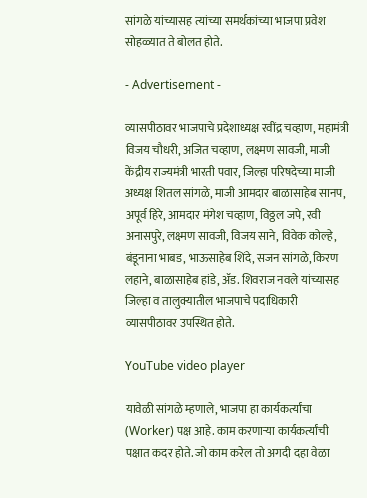सांगळे यांच्यासह त्यांच्या समर्थकांच्या भाजपा प्रवेश सोहळ्यात ते बोलत होते.

- Advertisement -

व्यासपीठावर भाजपाचे प्रदेशाध्यक्ष रवींद्र चव्हाण, महामंत्री विजय चौधरी, अजित चव्हाण, लक्ष्मण सावजी, माजी केंद्रीय राज्यमंत्री भारती पवार, जिल्हा परिषदेच्या माजी अध्यक्ष शितल सांगळे, माजी आमदार बाळासाहेब सानप, अपूर्व हिरे, आमदार मंगेश चव्हाण, विठ्ठल जपे, रवी अनासपुरे, लक्ष्मण सावजी, विजय साने, विवेक कोल्हे, बंडूनाना भाबड, भाऊसाहेब शिंदे, सजन सांगळे, किरण लहाने, बाळासाहेब हांडे, ॲड. शिवराज नवले यांच्यासह जिल्हा व तालुक्यातील भाजपाचे पदाधिकारी व्यासपीठावर उपस्थित होते.

YouTube video player

यावेळी सांगळे म्हणाले, भाजपा हा कार्यकर्त्यांचा (Worker) पक्ष आहे. काम करणाऱ्या कार्यकर्त्यांची पक्षात कदर होते. जो काम करेल तो अगदी दहा वेळा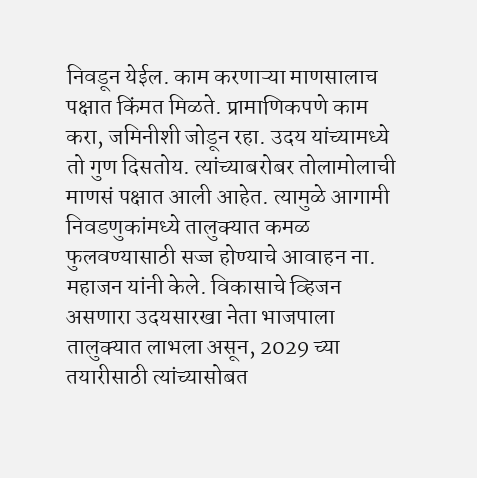निवडून येईल. काम करणाऱ्या माणसालाच पक्षात किंमत मिळते. प्रामाणिकपणे काम करा, जमिनीशी जोडून रहा. उदय यांच्यामध्ये तो गुण दिसतोय. त्यांच्याबरोबर तोलामोलाची माणसं पक्षात आली आहेत. त्यामुळे आगामी निवडणुकांमध्ये तालुक्यात कमळ फुलवण्यासाठी सज्ज होण्याचे आवाहन ना. महाजन यांनी केले. विकासाचे व्हिजन असणारा उदयसारखा नेता भाजपाला तालुक्यात लाभला असून, 2029 च्या तयारीसाठी त्यांच्यासोबत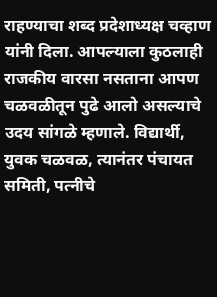राहण्याचा शब्द प्रदेशाध्यक्ष चव्हाण यांनी दिला. आपल्याला कुठलाही राजकीय वारसा नसताना आपण चळवळीतून पुढे आलो असल्याचे उदय सांगळे म्हणाले. विद्यार्थी, युवक चळवळ, त्यानंतर पंचायत समिती, पत्नीचे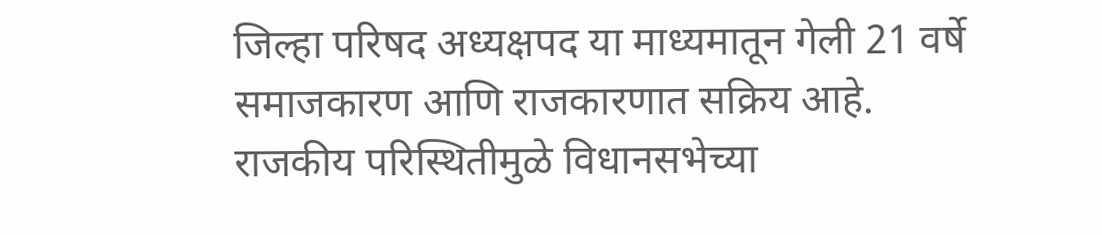जिल्हा परिषद अध्यक्षपद या माध्यमातून गेली 21 वर्षे समाजकारण आणि राजकारणात सक्रिय आहे. राजकीय परिस्थितीमुळे विधानसभेच्या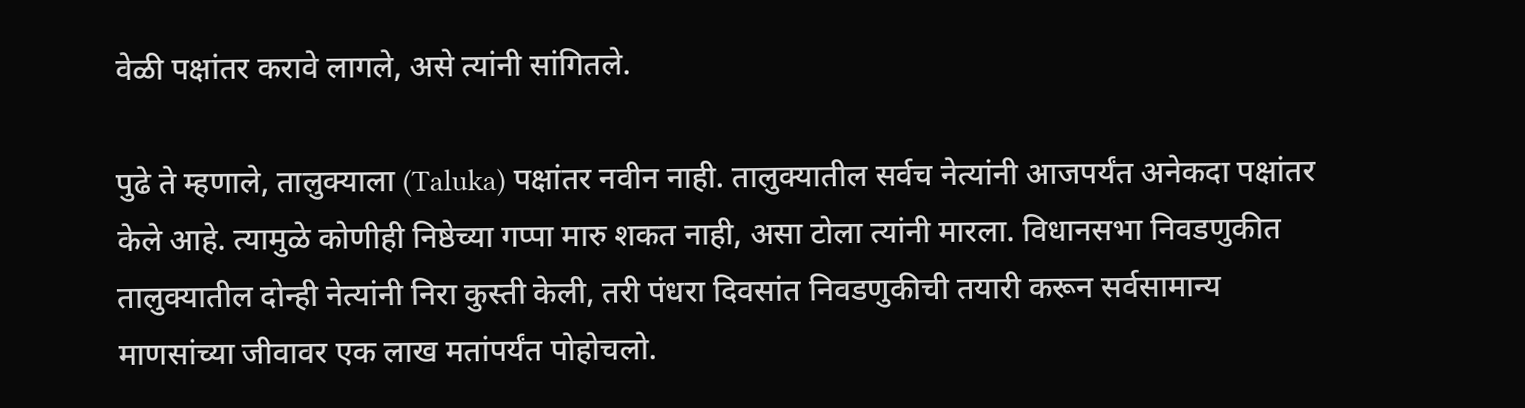वेळी पक्षांतर करावे लागले, असे त्यांनी सांगितले.

पुढे ते म्हणाले, तालुक्याला (Taluka) पक्षांतर नवीन नाही. तालुक्यातील सर्वच नेत्यांनी आजपर्यंत अनेकदा पक्षांतर केले आहे. त्यामुळे कोणीही निष्ठेच्या गप्पा मारु शकत नाही, असा टोला त्यांनी मारला. विधानसभा निवडणुकीत तालुक्यातील दोन्ही नेत्यांनी निरा कुस्ती केली, तरी पंधरा दिवसांत निवडणुकीची तयारी करून सर्वसामान्य माणसांच्या जीवावर एक लाख मतांपर्यंत पोहोचलो.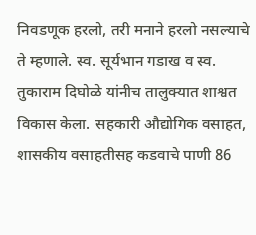निवडणूक हरलो, तरी मनाने हरलो नसल्याचे ते म्हणाले. स्व. सूर्यभान गडाख व स्व. तुकाराम दिघोळे यांनीच तालुक्यात शाश्वत विकास केला. सहकारी औद्योगिक वसाहत, शासकीय वसाहतीसह कडवाचे पाणी 86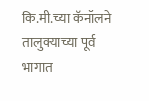कि.मी.च्या कॅनॉलने तालुक्याच्या पूर्व भागात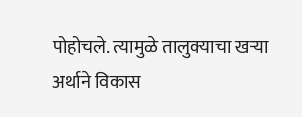पोहोचले. त्यामुळे तालुक्याचा खऱ्या अर्थाने विकास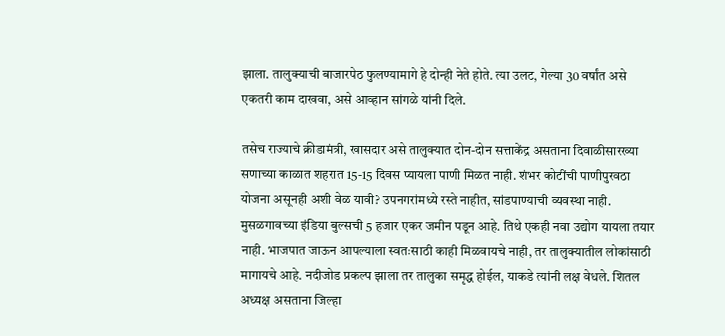झाला. तालुक्याची बाजारपेठ फुलण्यामागे हे दोन्ही नेते होते. त्या उलट, गेल्या 30 वर्षांत असे एकतरी काम दाखवा, असे आव्हान सांगळे यांनी दिले.

तसेच राज्याचे क्रीडामंत्री, खासदार असे तालुक्यात दोन-दोन सत्ताकेंद्र असताना दिवाळीसारख्या सणाच्या काळात शहरात 15-15 दिवस प्यायला पाणी मिळत नाही. शंभर कोटींची पाणीपुरवठा योजना असूनही अशी वेळ यावी? उपनगरांमध्ये रस्ते नाहीत, सांडपाण्याची व्यवस्था नाही. मुसळगावच्या इंडिया बुल्सची 5 हजार एकर जमीन पडून आहे. तिथे एकही नवा उद्योग यायला तयार नाही. भाजपात जाऊन आपल्याला स्वतःसाठी काही मिळवायचे नाही, तर तालुक्यातील लोकांसाठी मागायचे आहे. नदीजोड प्रकल्प झाला तर तालुका समृद्ध होईल, याकडे त्यांनी लक्ष वेधले. शितल अध्यक्ष असताना जिल्हा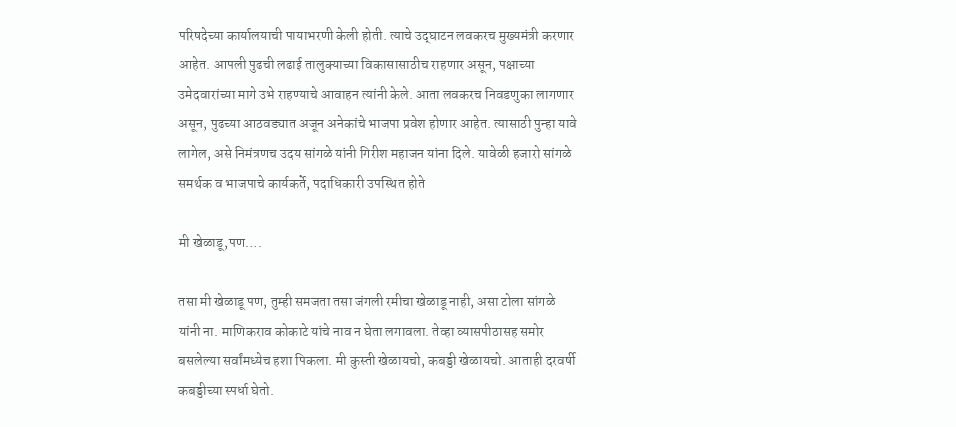परिषदेच्या कार्यालयाची पायाभरणी केली होती. त्याचे उद्‌घाटन लवकरच मुख्यमंत्री करणार आहेत. आपली पुढची लढाई तालुक्याच्या विकासासाठीच राहणार असून, पक्षाच्या उमेदवारांच्या मागे उभे राहण्याचे आवाहन त्यांनी केले. आता लवकरच निवडणुका लागणार असून, पुढच्या आठवड्यात अजून अनेकांचे भाजपा प्रवेश होणार आहेत. त्यासाठी पुन्हा यावे लागेल, असे निमंत्रणच उदय सांगळे यांनी गिरीश महाजन यांना दिले. यावेळी हजारो सांगळे समर्थक व भाजपाचे कार्यकर्ते, पदाधिकारी उपस्थित होते

मी खेळाडू,पण….

तसा मी खेळाडू पण, तुम्ही समजता तसा जंगली रमीचा खेळाडू नाही, असा टोला सांगळे यांनी ना. माणिकराव कोकाटे यांचे नाव न घेता लगावला. तेव्हा व्यासपीठासह समोर बसलेल्या सर्वांमध्येच हशा पिकला. मी कुस्ती खेळायचो, कबड्डी खेळायचो. आताही दरवर्षी कबड्डीच्या स्पर्धा घेतो.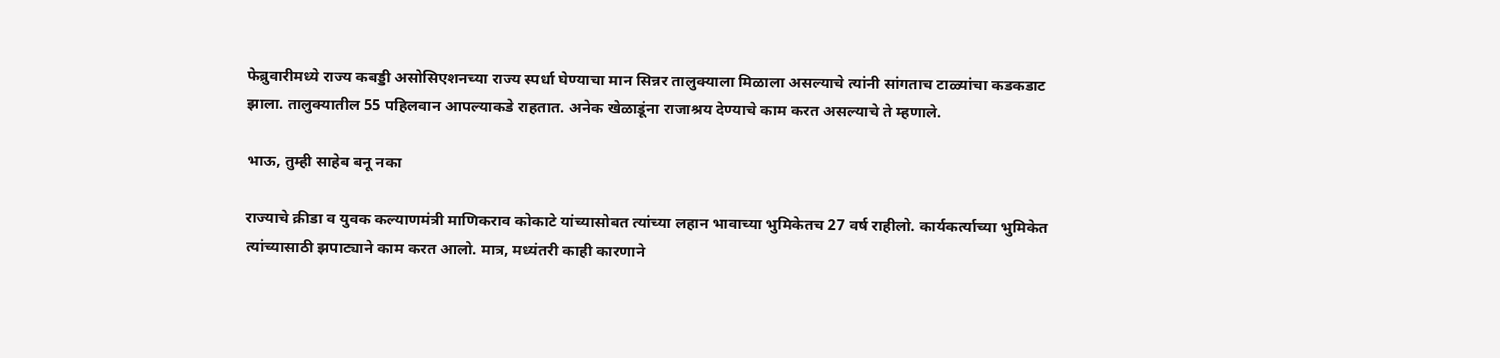फेब्रुवारीमध्ये राज्य कबड्डी असोसिएशनच्या राज्य स्पर्धा घेण्याचा मान सिन्नर तालुक्याला मिळाला असल्याचे त्यांनी सांगताच टाळ्यांचा कडकडाट झाला. तालुक्यातील 55 पहिलवान आपल्याकडे राहतात. अनेक खेळाडूंना राजाश्रय देण्याचे काम करत असल्याचे ते म्हणाले.

भाऊ, तुम्ही साहेब बनू नका

राज्याचे क्रीडा व युवक कल्याणमंत्री माणिकराव कोकाटे यांच्यासोबत त्यांच्या लहान भावाच्या भुमिकेतच 27 वर्ष राहीलो. कार्यकर्त्याच्या भुमिकेत त्यांच्यासाठी झपाट्याने काम करत आलो. मात्र, मध्यंतरी काही कारणाने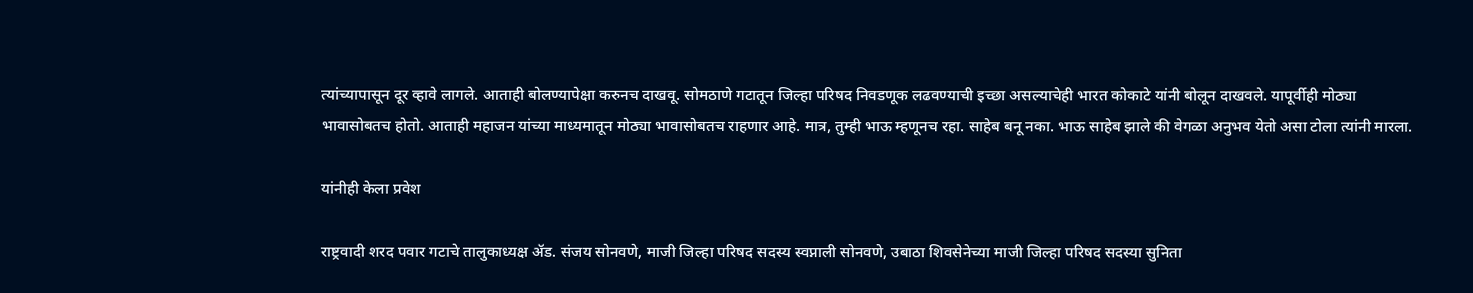त्यांच्यापासून दूर व्हावे लागले. आताही बोलण्यापेक्षा करुनच दाखवू. सोमठाणे गटातून जिल्हा परिषद निवडणूक लढवण्याची इच्छा असल्याचेही भारत कोकाटे यांनी बोलून दाखवले. यापूर्वीही मोठ्या भावासोबतच होतो. आताही महाजन यांच्या माध्यमातून मोठ्या भावासोबतच राहणार आहे. मात्र, तुम्ही भाऊ म्हणूनच रहा. साहेब बनू नका. भाऊ साहेब झाले की वेगळा अनुभव येतो असा टोला त्यांनी मारला.

यांनीही केला प्रवेश

राष्ट्रवादी शरद पवार गटाचे तालुकाध्यक्ष ॲड. संजय सोनवणे, माजी जिल्हा परिषद सदस्य स्वप्नाली सोनवणे, उबाठा शिवसेनेच्या माजी जिल्हा परिषद सदस्या सुनिता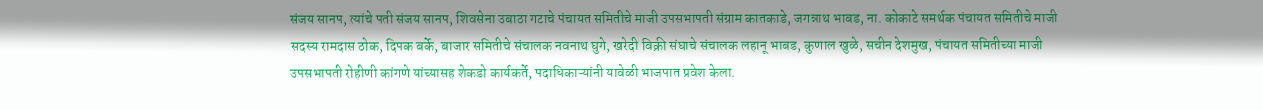संजय सानप, त्यांचे पती संजय सानप, शिवसेना उबाठा गटाचे पंचायत समितीचे माजी उपसभापती संग्राम कातकाडे, जगन्नाथ भाबड, ना. कोकाटे समर्थक पंचायत समितीचे माजी सदस्य रामदास ठोक, दिपक बर्के, बाजार समितीचे संचालक नवनाथ घुगे, खरेदी विक्री संघाचे संचालक लहानू भाबड, कुणाल खुळे, सचीन देशमुख, पंचायत समितीच्या माजी उपसभापती रोहीणी कांगणे यांच्यासह शेकडो कार्यकर्ते, पदाधिकाऱ्यांनी यावेळी भाजपात प्रवेश केला.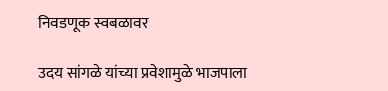निवडणूक स्वबळावर

उदय सांगळे यांच्या प्रवेशामुळे भाजपाला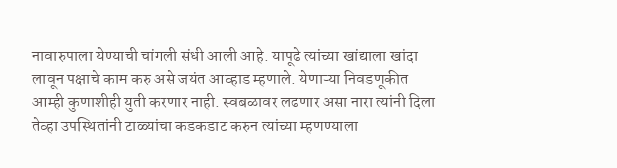नावारुपाला येण्याची चांगली संधी आली आहे. यापूढे त्यांच्या खांद्याला खांदा लावून पक्षाचे काम करु असे जयंत आव्हाड म्हणाले. येणाऱ्या निवडणूकीत आम्ही कुणाशीही युती करणार नाही. स्वबळावर लढणार असा नारा त्यांनी दिला तेव्हा उपस्थितांनी टाळ्यांचा कडकडाट करुन त्यांच्या म्हणण्याला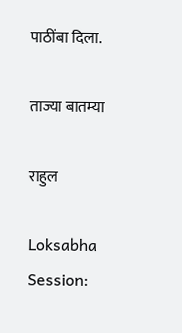पाठींबा दिला.

ताज्या बातम्या

राहुल

Loksabha Session: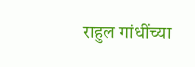राहुल गांधींच्या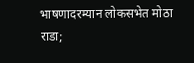भाषणादरम्यान लोकसभेत मोठा राडा;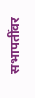सभापतींवर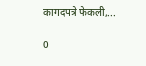कागदपत्रे फेकली,...

0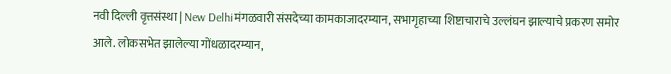नवी दिल्ली वृत्तसंस्था | New Delhiमंगळवारी संसदेच्या कामकाजादरम्यान, सभागृहाच्या शिष्टाचाराचे उल्लंघन झाल्याचे प्रकरण समोर आले. लोकसभेत झालेल्या गोंधळादरम्यान,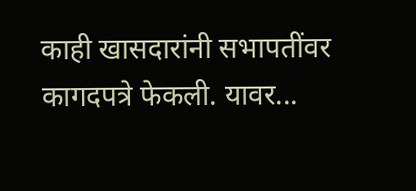काही खासदारांनी सभापतींवर कागदपत्रे फेकली. यावर...